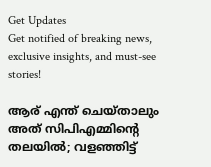Get Updates
Get notified of breaking news, exclusive insights, and must-see stories!

ആര് എന്ത് ചെയ്താലും അത് സിപിഎമ്മിന്റെ തലയിൽ; വളഞ്ഞിട്ട്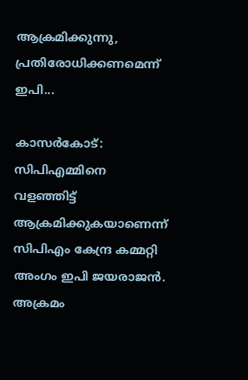ആക്രമിക്കുന്നു, പ്രതിരോധിക്കണമെന്ന് ഇപി...

കാസർകോട്: സിപിഎമ്മിനെ വളഞ്ഞിട്ട് ആക്രമിക്കുകയാണെന്ന് സിപിഎം കേന്ദ്ര കമ്മറ്റി അംഗം ഇപി ജയരാജൻ. അക്രമം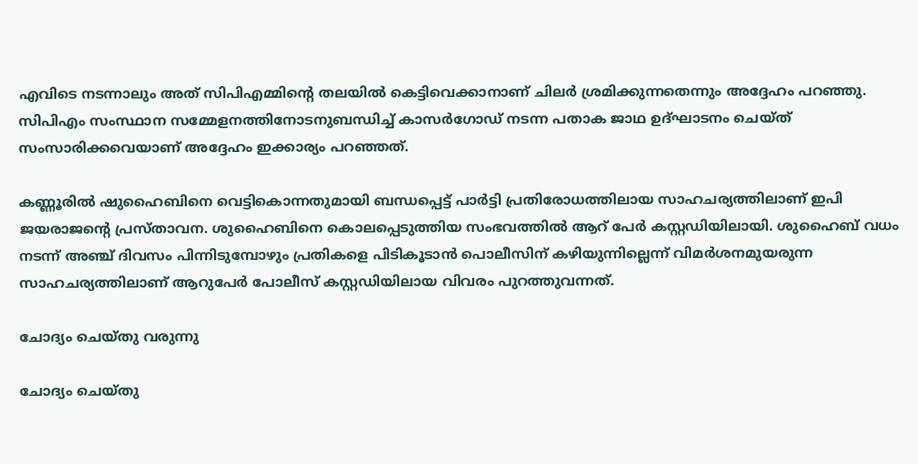എവിടെ നടന്നാലും അത് സിപിഎമ്മിന്റെ തലയിൽ കെട്ടിവെക്കാനാണ് ചിലർ ശ്രമിക്കുന്നതെന്നും അദ്ദേഹം പറഞ്ഞു. സിപിഎം സംസ്ഥാന സമ്മേളനത്തിനോടനുബന്ധിച്ച് കാസര്‍ഗോഡ്‌ നടന്ന പതാക ജാഥ ഉദ്ഘാടനം ചെയ്ത് സംസാരിക്കവെയാണ് അദ്ദേഹം ഇക്കാര്യം പറഞ്ഞത്.

കണ്ണൂരിൽ ഷുഹൈബിനെ വെട്ടികൊന്നതുമായി ബന്ധപ്പെട്ട് പാർ‌ട്ടി പ്രതിരോധത്തിലായ സാഹചര്യത്തിലാണ് ഇപി ജയരാജന്റെ പ്രസ്താവന. ശുഹൈബിനെ കൊലപ്പെടുത്തിയ സംഭവത്തില്‍ ആറ് പേര്‍ കസ്റ്റഡിയിലായി. ശുഹൈബ് വധം നടന്ന് അഞ്ച് ദിവസം പിന്നിടുമ്പോഴും പ്രതികളെ പിടികൂടാന്‍ പൊലീസിന് കഴിയുന്നില്ലെന്ന്‌ വിമര്‍ശനമുയരുന്ന സാഹചര്യത്തിലാണ് ആറുപേര്‍ പോലീസ് കസ്റ്റഡിയിലായ വിവരം പുറത്തുവന്നത്.

ചോദ്യം ചെയ്തു വരുന്നു

ചോദ്യം ചെയ്തു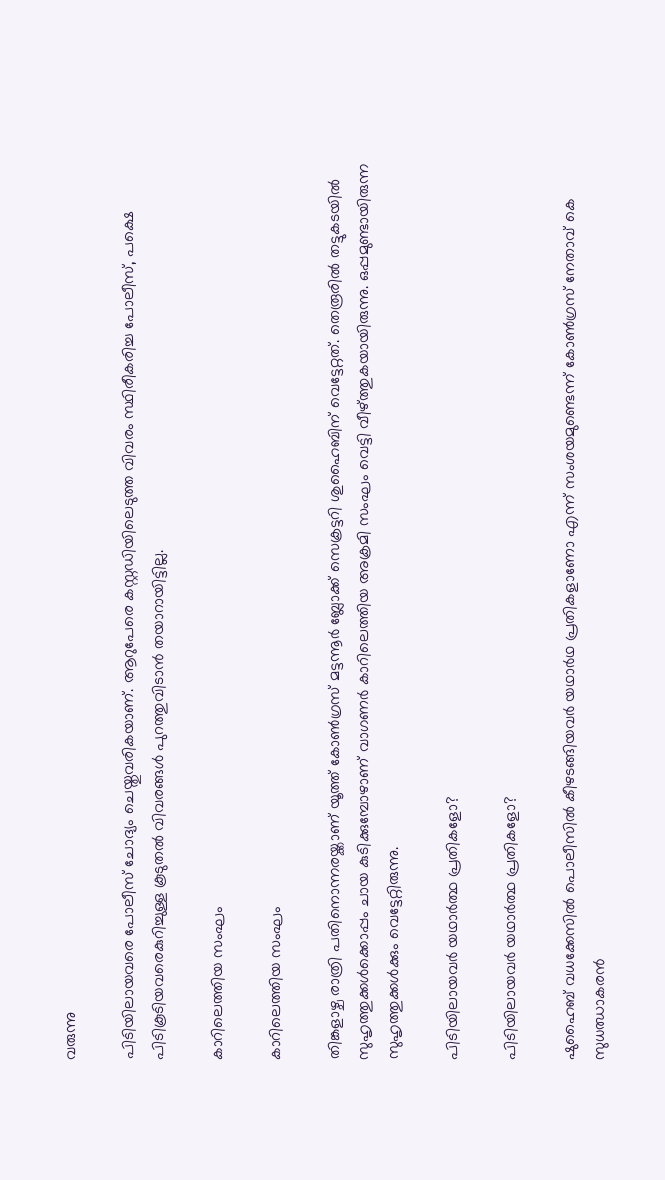വരുന്നു

പിടിയിലായവരെ പോലീസ് ചോദ്യം ചെയ്തുവരികയാണ്. ആറുപേരെ കസ്റ്റഡിയിലെടുത്ത വിവരം സ്ഥിരീകരിച്ച പോലീസ്, പക്ഷെ പിടികൂടിയവരെകുറിച്ചുള്ള കൂടുതല്‍ വിവരങ്ങള്‍ പുറത്തുവിടാന്‍ തയാറായിട്ടില്ല.

കാറിലെത്തിയ സംഘം

കാറിലെത്തിയ സംഘം

തിങ്കളാഴ്ച രാത്രി പതിനൊന്നരയ്ക്കാണ് യൂത്ത് കോണ്‍ഗ്രസ് മട്ടന്നൂര്‍ ബ്ലോക്ക് സെക്രട്ടറി ശുഹൈബിന് വെട്ടേറ്റത്. തെരൂരില്‍ തട്ടുകടയില്‍ സുഹൃത്തുക്കള്‍ക്കൊപ്പം ചായ കുടിക്കുമ്പോഴാണ് വാഗണര്‍ കാറിലെത്തിയ അക്രമി സംഘം വെട്ടി വീഴ്ത്തുകയായിരുന്നു. ഒപ്പമുണ്ടായിരുന്ന സുഹൃത്തുക്കൾക്കും വെട്ടേറ്റിരുന്നു.

പിടിയിലായവർ യഥാർത്ഥ പ്രതികളോ?

പിടിയിലായവർ യഥാർത്ഥ പ്രതികളോ?

ഷുഹൈബ് വധക്കേസിൽ പൊലീസിൽ കീഴടങ്ങിയവർ ‍യഥാർഥ പ്രതികളാണോ എന്ന് സംശയമുണ്ടെന്ന് കോൺഗ്രസ് നേതാവ് കെ സുധഝാകരൻ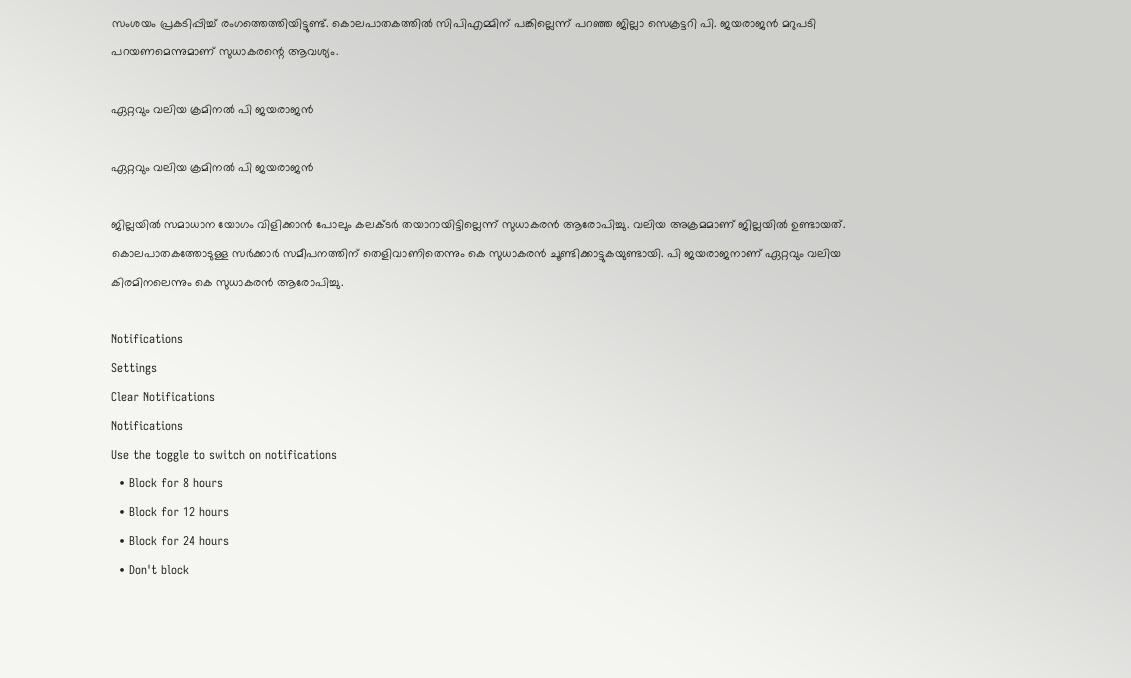സംശയം പ്രകടിപ്പിച്ച് രംഗത്തെത്തിയിട്ടുണ്ട്. കൊലപാതകത്തിൽ സിപിഎമ്മിന് പങ്കില്ലെന്ന് പറഞ്ഞ ജില്ലാ സെക്രട്ടറി പി. ജയരാജൻ മറുപടി പറയണമെന്നുമാണ് സുധാകരന്റെ ആവശ്യം.

ഏറ്റവും വലിയ ക്രമിനൽ പി ജയരാജൻ

ഏറ്റവും വലിയ ക്രമിനൽ പി ജയരാജൻ

ജില്ലയിൽ സമാധാന യോഗം വിളിക്കാൻ പോലും കലക്ടർ തയാറായിട്ടില്ലെന്ന് സുധാകരൻ ആരോപിച്ചു. വലിയ അക്രമമാണ് ജില്ലയിൽ ഉണ്ടായത്. കൊലപാതകത്തോടുള്ള സർക്കാർ സമീപനത്തിന് തെളിവാണിതെന്നും കെ സുധാകരൻ ചൂണ്ടിക്കാട്ടുകയുണ്ടായി. പി ജയരാജനാണ് ഏറ്റവും വലിയ കിരമിനലെന്നും കെ സുധാകരൻ ആരോപിച്ചു.

Notifications
Settings
Clear Notifications
Notifications
Use the toggle to switch on notifications
  • Block for 8 hours
  • Block for 12 hours
  • Block for 24 hours
  • Don't block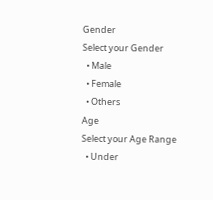Gender
Select your Gender
  • Male
  • Female
  • Others
Age
Select your Age Range
  • Under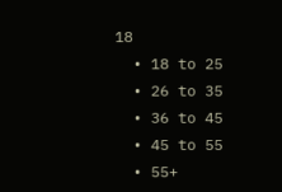18
  • 18 to 25
  • 26 to 35
  • 36 to 45
  • 45 to 55
  • 55+